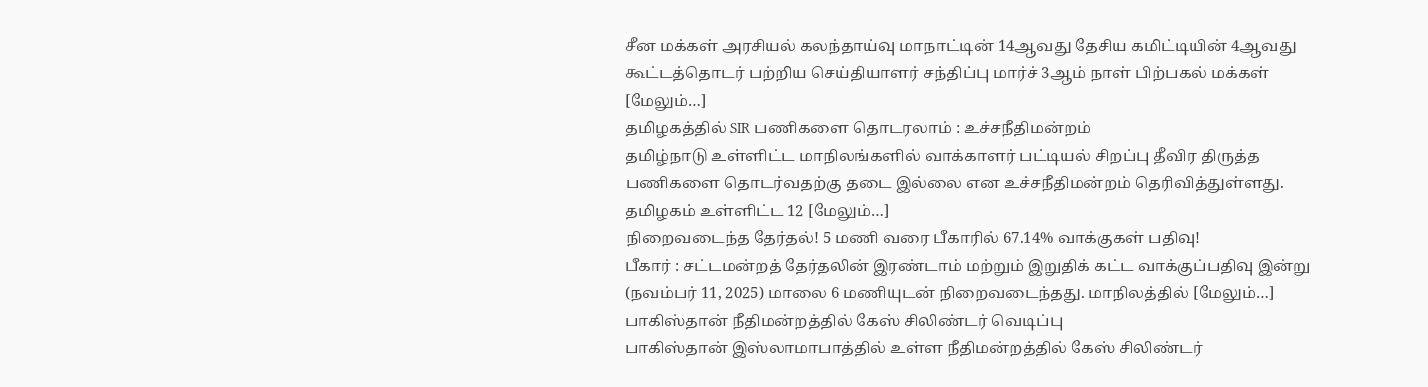சீன மக்கள் அரசியல் கலந்தாய்வு மாநாட்டின் 14ஆவது தேசிய கமிட்டியின் 4ஆவது கூட்டத்தொடர் பற்றிய செய்தியாளர் சந்திப்பு மார்ச் 3ஆம் நாள் பிற்பகல் மக்கள் [மேலும்…]
தமிழகத்தில் SIR பணிகளை தொடரலாம் : உச்சநீதிமன்றம்
தமிழ்நாடு உள்ளிட்ட மாநிலங்களில் வாக்காளர் பட்டியல் சிறப்பு தீவிர திருத்த பணிகளை தொடர்வதற்கு தடை இல்லை என உச்சநீதிமன்றம் தெரிவித்துள்ளது. தமிழகம் உள்ளிட்ட 12 [மேலும்…]
நிறைவடைந்த தேர்தல்! 5 மணி வரை பீகாரில் 67.14% வாக்குகள் பதிவு!
பீகார் : சட்டமன்றத் தேர்தலின் இரண்டாம் மற்றும் இறுதிக் கட்ட வாக்குப்பதிவு இன்று (நவம்பர் 11, 2025) மாலை 6 மணியுடன் நிறைவடைந்தது. மாநிலத்தில் [மேலும்…]
பாகிஸ்தான் நீதிமன்றத்தில் கேஸ் சிலிண்டர் வெடிப்பு
பாகிஸ்தான் இஸ்லாமாபாத்தில் உள்ள நீதிமன்றத்தில் கேஸ் சிலிண்டர்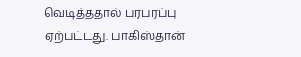வெடித்ததால் பரபரப்பு ஏற்பட்டது. பாகிஸ்தான்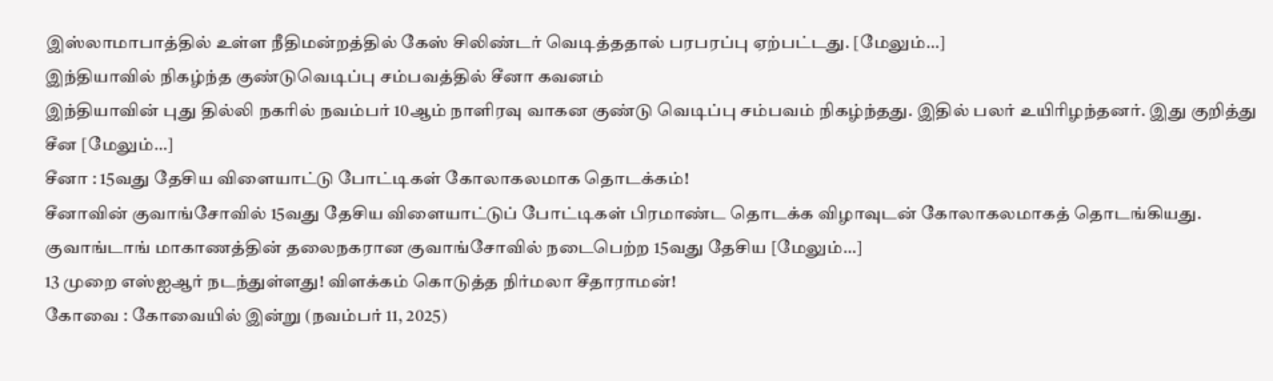இஸ்லாமாபாத்தில் உள்ள நீதிமன்றத்தில் கேஸ் சிலிண்டர் வெடித்ததால் பரபரப்பு ஏற்பட்டது. [மேலும்…]
இந்தியாவில் நிகழ்ந்த குண்டுவெடிப்பு சம்பவத்தில் சீனா கவனம்
இந்தியாவின் புது தில்லி நகரில் நவம்பர் 10ஆம் நாளிரவு வாகன குண்டு வெடிப்பு சம்பவம் நிகழ்ந்தது. இதில் பலர் உயிரிழந்தனர். இது குறித்து சீன [மேலும்…]
சீனா : 15வது தேசிய விளையாட்டு போட்டிகள் கோலாகலமாக தொடக்கம்!
சீனாவின் குவாங்சோவில் 15வது தேசிய விளையாட்டுப் போட்டிகள் பிரமாண்ட தொடக்க விழாவுடன் கோலாகலமாகத் தொடங்கியது. குவாங்டாங் மாகாணத்தின் தலைநகரான குவாங்சோவில் நடைபெற்ற 15வது தேசிய [மேலும்…]
13 முறை எஸ்ஐஆர் நடந்துள்ளது! விளக்கம் கொடுத்த நிர்மலா சீதாராமன்!
கோவை : கோவையில் இன்று (நவம்பர் 11, 2025)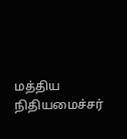மத்திய நிதியமைச்சர்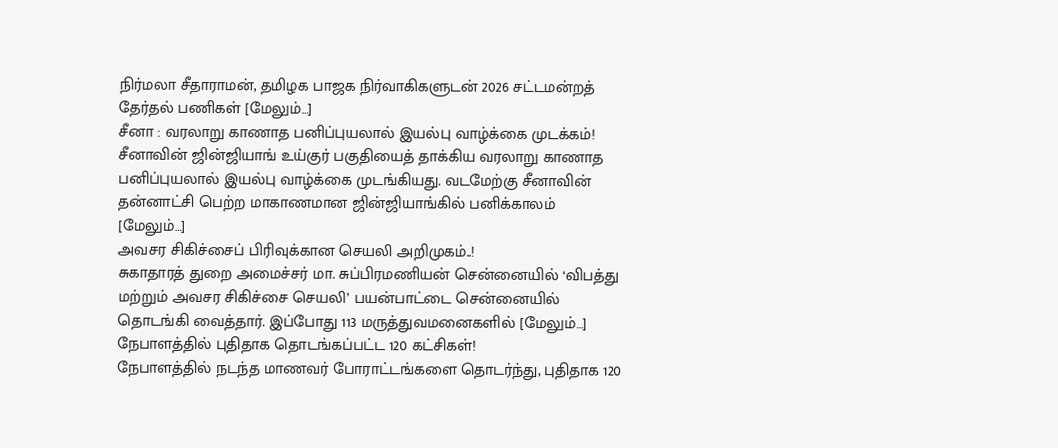நிர்மலா சீதாராமன், தமிழக பாஜக நிர்வாகிகளுடன் 2026 சட்டமன்றத் தேர்தல் பணிகள் [மேலும்…]
சீனா : வரலாறு காணாத பனிப்புயலால் இயல்பு வாழ்க்கை முடக்கம்!
சீனாவின் ஜின்ஜியாங் உய்குர் பகுதியைத் தாக்கிய வரலாறு காணாத பனிப்புயலால் இயல்பு வாழ்க்கை முடங்கியது. வடமேற்கு சீனாவின் தன்னாட்சி பெற்ற மாகாணமான ஜின்ஜியாங்கில் பனிக்காலம் [மேலும்…]
அவசர சிகிச்சைப் பிரிவுக்கான செயலி அறிமுகம்..!
சுகாதாரத் துறை அமைச்சர் மா. சுப்பிரமணியன் சென்னையில் ‘விபத்து மற்றும் அவசர சிகிச்சை செயலி’ பயன்பாட்டை சென்னையில் தொடங்கி வைத்தார். இப்போது 113 மருத்துவமனைகளில் [மேலும்…]
நேபாளத்தில் புதிதாக தொடங்கப்பட்ட 120 கட்சிகள்!
நேபாளத்தில் நடந்த மாணவர் போராட்டங்களை தொடர்ந்து, புதிதாக 120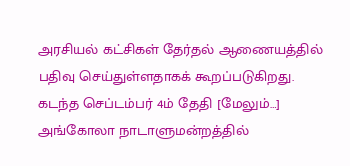அரசியல் கட்சிகள் தேர்தல் ஆணையத்தில் பதிவு செய்துள்ளதாகக் கூறப்படுகிறது. கடந்த செப்டம்பர் 4ம் தேதி [மேலும்…]
அங்கோலா நாடாளுமன்றத்தில்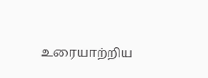உரையாற்றிய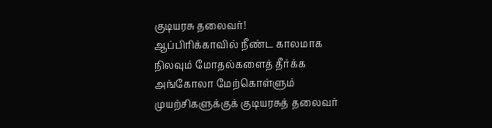குடியரசு தலைவர்!
ஆப்பிரிக்காவில் நீண்ட காலமாக நிலவும் மோதல்களைத் தீர்க்க அங்கோலா மேற்கொள்ளும் முயற்சிகளுக்குக் குடியரசுத் தலைவர்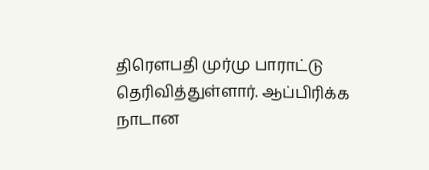திரெளபதி முர்மு பாராட்டு தெரிவித்துள்ளார். ஆப்பிரிக்க நாடான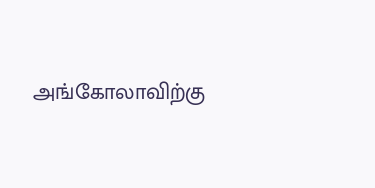அங்கோலாவிற்கு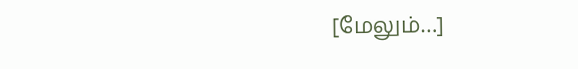[மேலும்…]